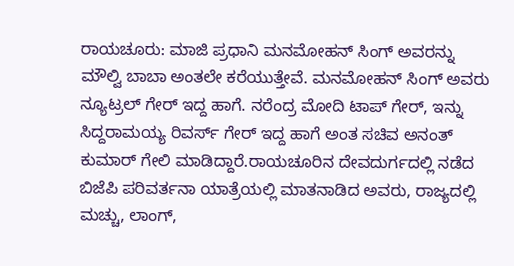ರಾಯಚೂರು: ಮಾಜಿ ಪ್ರಧಾನಿ ಮನಮೋಹನ್ ಸಿಂಗ್ ಅವರನ್ನು ಮೌಲ್ವಿ ಬಾಬಾ ಅಂತಲೇ ಕರೆಯುತ್ತೇವೆ. ಮನಮೋಹನ್ ಸಿಂಗ್ ಅವರು ನ್ಯೂಟ್ರಲ್ ಗೇರ್ ಇದ್ದ ಹಾಗೆ. ನರೆಂದ್ರ ಮೋದಿ ಟಾಪ್ ಗೇರ್, ಇನ್ನು ಸಿದ್ದರಾಮಯ್ಯ ರಿವರ್ಸ್ ಗೇರ್ ಇದ್ದ ಹಾಗೆ ಅಂತ ಸಚಿವ ಅನಂತ್ ಕುಮಾರ್ ಗೇಲಿ ಮಾಡಿದ್ದಾರೆ.ರಾಯಚೂರಿನ ದೇವದುರ್ಗದಲ್ಲಿ ನಡೆದ ಬಿಜೆಪಿ ಪರಿವರ್ತನಾ ಯಾತ್ರೆಯಲ್ಲಿ ಮಾತನಾಡಿದ ಅವರು, ರಾಜ್ಯದಲ್ಲಿ ಮಚ್ಚು, ಲಾಂಗ್,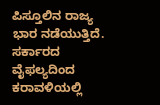ಪಿಸ್ತೂಲಿನ ರಾಜ್ಯ ಭಾರ ನಡೆಯುತ್ತಿದೆ. ಸರ್ಕಾರದ ವೈಫಲ್ಯದಿಂದ ಕರಾವಳಿಯಲ್ಲಿ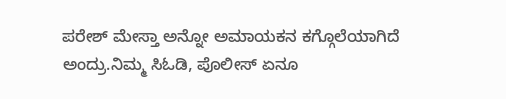ಪರೇಶ್ ಮೇಸ್ತಾ ಅನ್ನೋ ಅಮಾಯಕನ ಕಗ್ಗೊಲೆಯಾಗಿದೆ ಅಂದ್ರು.ನಿಮ್ಮ ಸಿಓಡಿ, ಪೊಲೀಸ್ ಏನೂ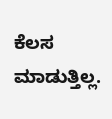ಕೆಲಸ ಮಾಡುತ್ತಿಲ್ಲ.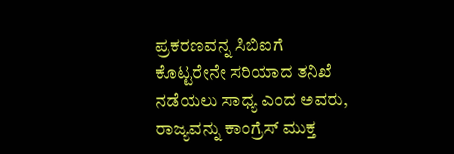ಪ್ರಕರಣವನ್ನ ಸಿಬಿಐಗೆ ಕೊಟ್ಟರೇನೇ ಸರಿಯಾದ ತನಿಖೆ ನಡೆಯಲು ಸಾಧ್ಯ ಎಂದ ಅವರು, ರಾಜ್ಯವನ್ನು ಕಾಂಗ್ರೆಸ್ ಮುಕ್ತ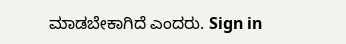ಮಾಡಬೇಕಾಗಿದೆ ಎಂದರು. Sign in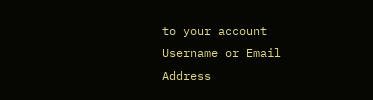to your account
Username or Email Address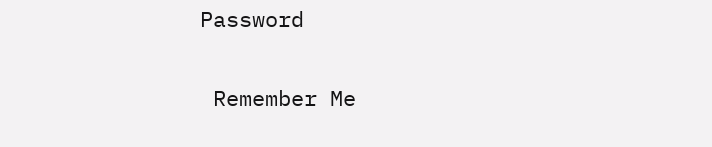Password

 Remember Me